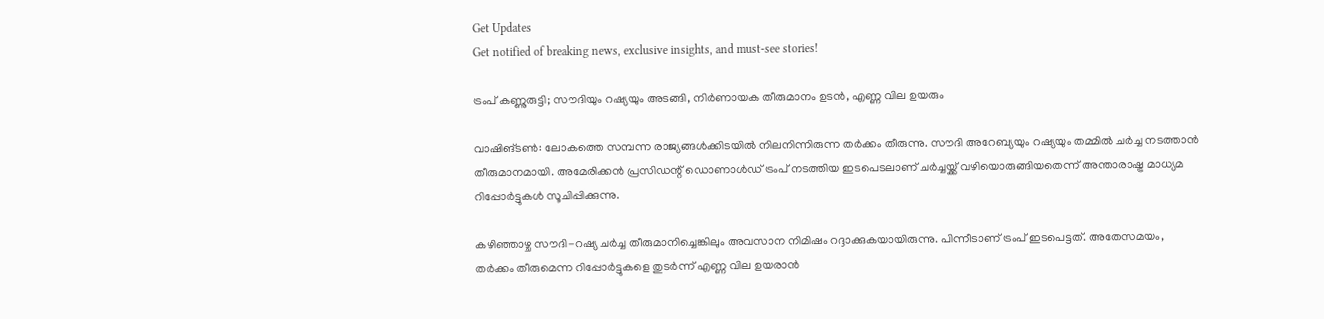Get Updates
Get notified of breaking news, exclusive insights, and must-see stories!

ട്രംപ് കണ്ണുരുട്ടി; സൗദിയും റഷ്യയും അടങ്ങി, നിര്‍ണായക തീരുമാനം ഉടന്‍, എണ്ണ വില ഉയരും

വാഷിങ്ടണ്‍: ലോകത്തെ സമ്പന്ന രാജ്യങ്ങള്‍ക്കിടയില്‍ നിലനിന്നിരുന്ന തര്‍ക്കം തീരുന്നു. സൗദി അറേബ്യയും റഷ്യയും തമ്മില്‍ ചര്‍ച്ച നടത്താന്‍ തീരുമാനമായി. അമേരിക്കന്‍ പ്രസിഡന്റ് ഡൊണാള്‍ഡ് ട്രംപ് നടത്തിയ ഇടപെടലാണ് ചര്‍ച്ചയ്ക്ക് വഴിയൊരുങ്ങിയതെന്ന് അന്താരാഷ്ട്ര മാധ്യമ റിപ്പോര്‍ട്ടുകള്‍ സൂചിപ്പിക്കുന്നു.

കഴിഞ്ഞാഴ്ച സൗദി-റഷ്യ ചര്‍ച്ച തീരുമാനിച്ചെങ്കിലും അവസാന നിമിഷം റദ്ദാക്കുകയായിരുന്നു. പിന്നീടാണ് ട്രംപ് ഇടപെട്ടത്. അതേസമയം, തര്‍ക്കം തീരുമെന്ന റിപ്പോര്‍ട്ടുകളെ തുടര്‍ന്ന് എണ്ണ വില ഉയരാന്‍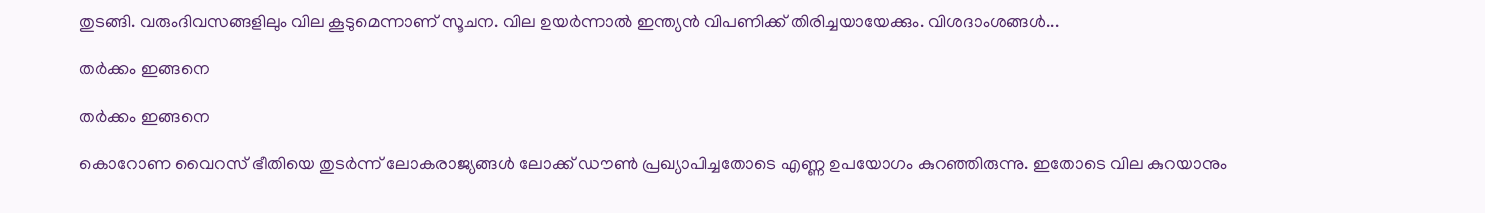തുടങ്ങി. വരുംദിവസങ്ങളിലും വില കൂടുമെന്നാണ് സൂചന. വില ഉയര്‍ന്നാല്‍ ഇന്ത്യന്‍ വിപണിക്ക് തിരിച്ചയായേക്കും. വിശദാംശങ്ങള്‍...

തര്‍ക്കം ഇങ്ങനെ

തര്‍ക്കം ഇങ്ങനെ

കൊറോണ വൈറസ് ഭീതിയെ തുടര്‍ന്ന് ലോകരാജ്യങ്ങള്‍ ലോക്ക് ഡൗണ്‍ പ്രഖ്യാപിച്ചതോടെ എണ്ണ ഉപയോഗം കുറഞ്ഞിരുന്നു. ഇതോടെ വില കുറയാനും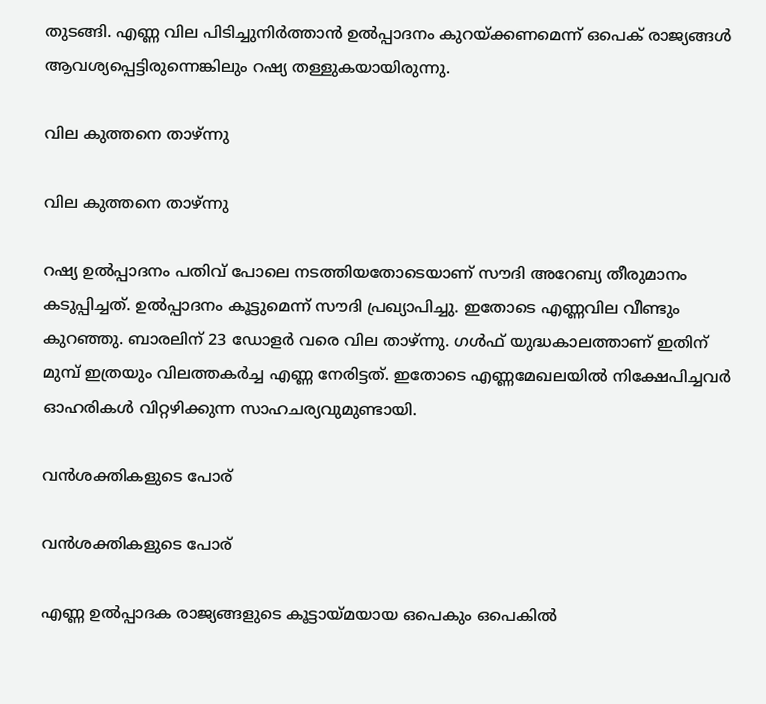തുടങ്ങി. എണ്ണ വില പിടിച്ചുനിര്‍ത്താന്‍ ഉല്‍പ്പാദനം കുറയ്ക്കണമെന്ന് ഒപെക് രാജ്യങ്ങള്‍ ആവശ്യപ്പെട്ടിരുന്നെങ്കിലും റഷ്യ തള്ളുകയായിരുന്നു.

വില കുത്തനെ താഴ്ന്നു

വില കുത്തനെ താഴ്ന്നു

റഷ്യ ഉല്‍പ്പാദനം പതിവ് പോലെ നടത്തിയതോടെയാണ് സൗദി അറേബ്യ തീരുമാനം കടുപ്പിച്ചത്. ഉല്‍പ്പാദനം കൂട്ടുമെന്ന് സൗദി പ്രഖ്യാപിച്ചു. ഇതോടെ എണ്ണവില വീണ്ടും കുറഞ്ഞു. ബാരലിന് 23 ഡോളര്‍ വരെ വില താഴ്ന്നു. ഗള്‍ഫ് യുദ്ധകാലത്താണ് ഇതിന് മുമ്പ് ഇത്രയും വിലത്തകര്‍ച്ച എണ്ണ നേരിട്ടത്. ഇതോടെ എണ്ണമേഖലയില്‍ നിക്ഷേപിച്ചവര്‍ ഓഹരികള്‍ വിറ്റഴിക്കുന്ന സാഹചര്യവുമുണ്ടായി.

വന്‍ശക്തികളുടെ പോര്

വന്‍ശക്തികളുടെ പോര്

എണ്ണ ഉല്‍പ്പാദക രാജ്യങ്ങളുടെ കൂട്ടായ്മയായ ഒപെകും ഒപെകില്‍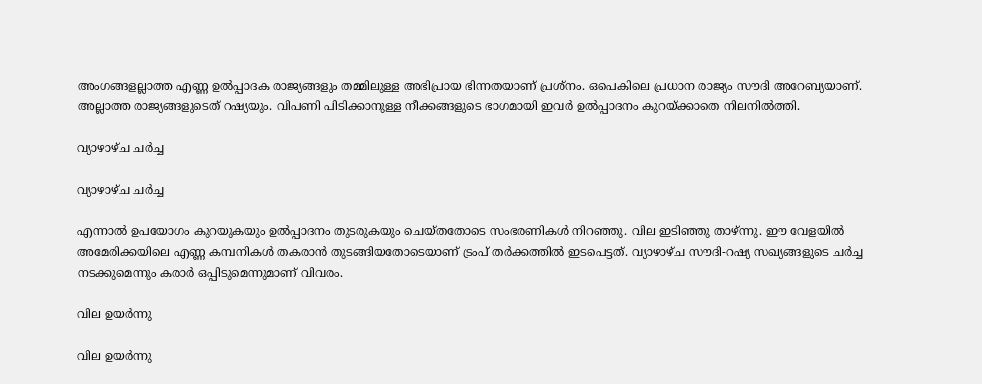അംഗങ്ങളല്ലാത്ത എണ്ണ ഉല്‍പ്പാദക രാജ്യങ്ങളും തമ്മിലുള്ള അഭിപ്രായ ഭിന്നതയാണ് പ്രശ്‌നം. ഒപെകിലെ പ്രധാന രാജ്യം സൗദി അറേബ്യയാണ്. അല്ലാത്ത രാജ്യങ്ങളുടെത് റഷ്യയും. വിപണി പിടിക്കാനുള്ള നീക്കങ്ങളുടെ ഭാഗമായി ഇവര്‍ ഉല്‍പ്പാദനം കുറയ്ക്കാതെ നിലനില്‍ത്തി.

വ്യാഴാഴ്ച ചര്‍ച്ച

വ്യാഴാഴ്ച ചര്‍ച്ച

എന്നാല്‍ ഉപയോഗം കുറയുകയും ഉല്‍പ്പാദനം തുടരുകയും ചെയ്തതോടെ സംഭരണികള്‍ നിറഞ്ഞു. വില ഇടിഞ്ഞു താഴ്ന്നു. ഈ വേളയില്‍ അമേരിക്കയിലെ എണ്ണ കമ്പനികള്‍ തകരാന്‍ തുടങ്ങിയതോടെയാണ് ട്രംപ് തര്‍ക്കത്തില്‍ ഇടപെട്ടത്. വ്യാഴാഴ്ച സൗദി-റഷ്യ സഖ്യങ്ങളുടെ ചര്‍ച്ച നടക്കുമെന്നും കരാര്‍ ഒപ്പിടുമെന്നുമാണ് വിവരം.

വില ഉയര്‍ന്നു

വില ഉയര്‍ന്നു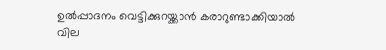ഉല്‍പ്പാദനം വെട്ടിക്കുറയ്ക്കാന്‍ കരാറുണ്ടാക്കിയാല്‍ വില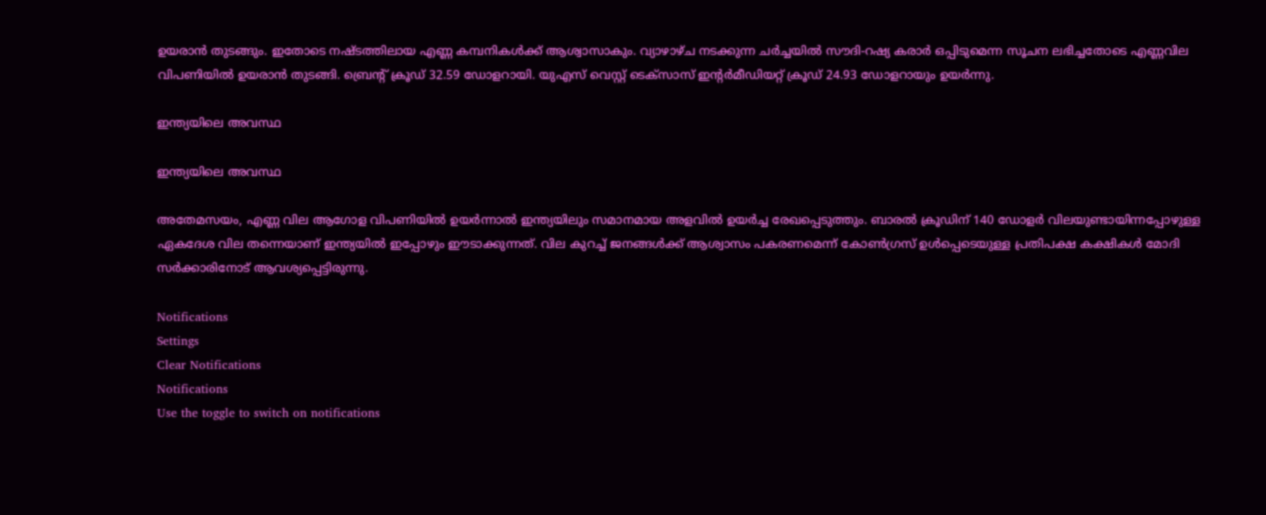ഉയരാന്‍ തുടങ്ങും. ഇതോടെ നഷ്ടത്തിലായ എണ്ണ കമ്പനികള്‍ക്ക് ആശ്വാസാകും. വ്യാഴാഴ്ച നടക്കുന്ന ചര്‍ച്ചയില്‍ സൗദി-റഷ്യ കരാര്‍ ഒപ്പിടുമെന്ന സൂചന ലഭിച്ചതോടെ എണ്ണവില വിപണിയില്‍ ഉയരാന്‍ തുടങ്ങി. ബ്രെന്റ് ക്രൂഡ് 32.59 ഡോളറായി. യുഎസ് വെസ്റ്റ് ടെക്‌സാസ് ഇന്റര്‍മീഡിയറ്റ് ക്രൂഡ് 24.93 ഡോളറായും ഉയര്‍ന്നു.

ഇന്ത്യയിലെ അവസ്ഥ

ഇന്ത്യയിലെ അവസ്ഥ

അതേമസയം, എണ്ണ വില ആഗോള വിപണിയില്‍ ഉയര്‍ന്നാല്‍ ഇന്ത്യയിലും സമാനമായ അളവില്‍ ഉയര്‍ച്ച രേഖപ്പെടുത്തും. ബാരല്‍ ക്രൂഡിന് 140 ഡോളര്‍ വിലയുണ്ടായിന്നപ്പോഴുള്ള ഏകദേശ വില തന്നെയാണ് ഇന്ത്യയില്‍ ഇപ്പോഴും ഈടാക്കുന്നത്. വില കുറച്ച് ജനങ്ങള്‍ക്ക് ആശ്വാസം പകരണമെന്ന് കോണ്‍ഗ്രസ് ഉള്‍പ്പെടെയുള്ള പ്രതിപക്ഷ കക്ഷികള്‍ മോദി സര്‍ക്കാരിനോട് ആവശ്യപ്പെട്ടിരുന്നു.

Notifications
Settings
Clear Notifications
Notifications
Use the toggle to switch on notifications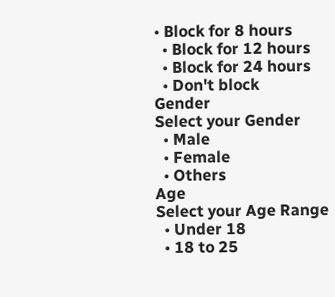• Block for 8 hours
  • Block for 12 hours
  • Block for 24 hours
  • Don't block
Gender
Select your Gender
  • Male
  • Female
  • Others
Age
Select your Age Range
  • Under 18
  • 18 to 25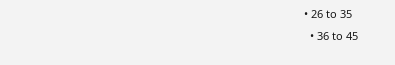• 26 to 35
  • 36 to 45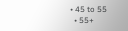• 45 to 55
  • 55+